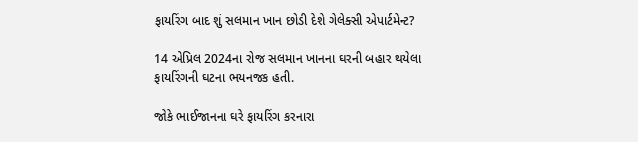ફાયરિંગ બાદ શું સલમાન ખાન છોડી દેશે ગેલેક્સી એપાર્ટમેન્ટ?

14 એપ્રિલ 2024ના રોજ સલમાન ખાનના ઘરની બહાર થયેલા ફાયરિંગની ઘટના ભયનજક હતી.

જોકે ભાઈજાનના ઘરે ફાયરિંગ કરનારા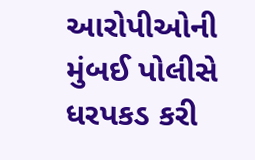આરોપીઓની મુંબઈ પોલીસે ધરપકડ કરી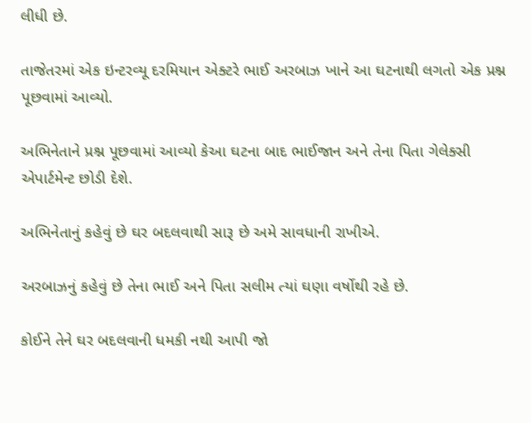લીધી છે.

તાજેતરમાં એક ઇન્ટરવ્યૂ દરમિયાન એક્ટરે ભાઈ અરબાઝ ખાને આ ઘટનાથી લગતો એક પ્રશ્ન પૂછવામાં આવ્યો.

અભિનેતાને પ્રશ્ન પૂછવામાં આવ્યો કેઆ ઘટના બાદ ભાઈજાન અને તેના પિતા ગેલેક્સી એપાર્ટમેન્ટ છોડી દેશે.

અભિનેતાનું કહેવું છે ઘર બદલવાથી સારૂ છે અમે સાવધાની રાખીએ.

અરબાઝનું કહેવું છે તેના ભાઈ અને પિતા સલીમ ત્યાં ઘણા વર્ષોથી રહે છે.

કોઈને તેને ઘર બદલવાની ધમકી નથી આપી જો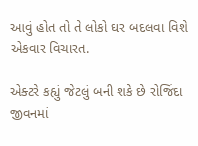આવું હોત તો તે લોકો ઘર બદલવા વિશે એકવાર વિચારત.

એક્ટરે કહ્યું જેટલું બની શકે છે રોજિંદા જીવનમાં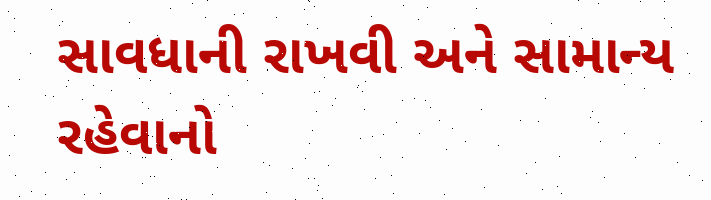સાવધાની રાખવી અને સામાન્ય રહેવાનો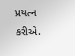પ્રયત્ન કરીએ.